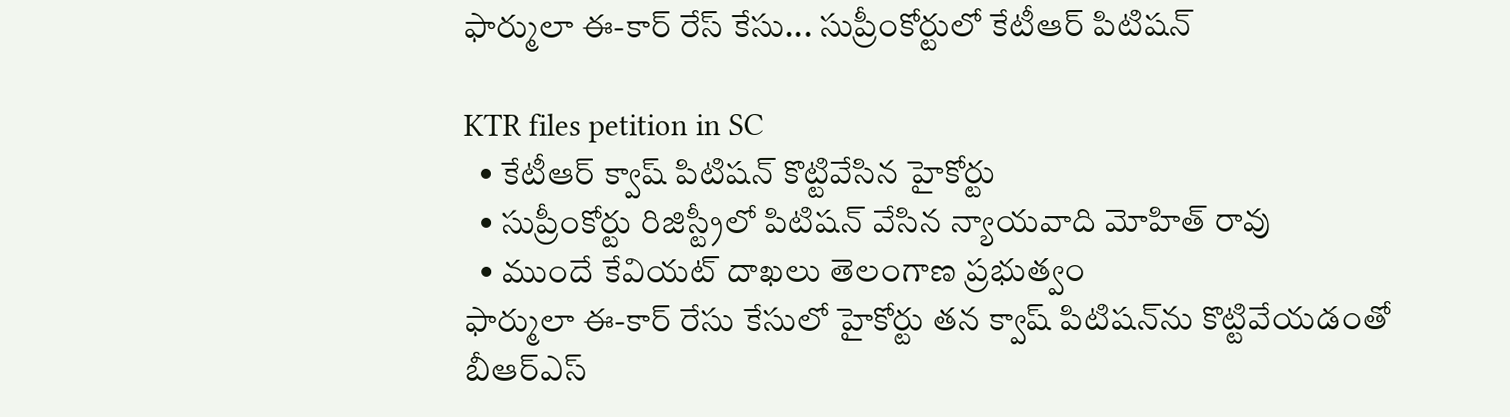ఫార్ములా ఈ-కార్ రేస్ కేసు... సుప్రీంకోర్టులో కేటీఆర్ పిటిషన్

KTR files petition in SC
  • కేటీఆర్ క్వాష్ పిటిషన్ కొట్టివేసిన హైకోర్టు
  • సుప్రీంకోర్టు రిజిస్ట్రీలో పిటిషన్ వేసిన న్యాయవాది మోహిత్ రావు
  • ముందే కేవియట్ దాఖలు తెలంగాణ ప్రభుత్వం
ఫార్ములా ఈ-కార్ రేసు కేసులో హైకోర్టు తన క్వాష్ పిటిషన్‌ను కొట్టివేయడంతో బీఆర్ఎస్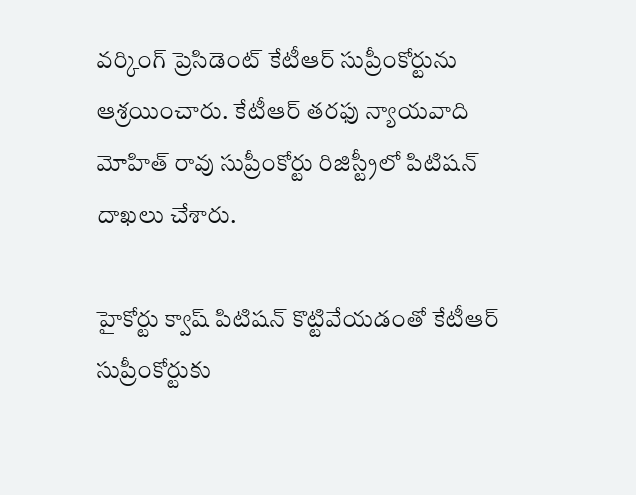వర్కింగ్ ప్రెసిడెంట్ కేటీఆర్ సుప్రీంకోర్టును ఆశ్రయించారు. కేటీఆర్ తరఫు న్యాయవాది మోహిత్ రావు సుప్రీంకోర్టు రిజిస్ట్రీలో పిటిషన్ దాఖలు చేశారు.

హైకోర్టు క్వాష్ పిటిషన్ కొట్టివేయడంతో కేటీఆర్ సుప్రీంకోర్టుకు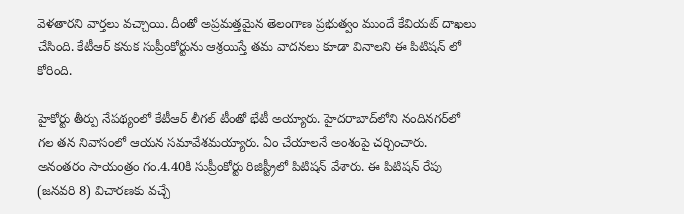వెళతారని వార్తలు వచ్చాయి. దీంతో అప్రమత్తమైన తెలంగాణ ప్రభుత్వం ముందే కేవియట్ దాఖలు చేసింది. కేటీఆర్ కనుక సుప్రీంకోర్టును ఆశ్రయిస్తే తమ వాదనలు కూడా వినాలని ఈ పిటిషన్ లో కోరింది.

హైకోర్టు తీర్పు నేపథ్యంలో కేటీఆర్ లీగల్ టీంతో భేటీ అయ్యారు. హైదరాబాద్‌లోని నందినగర్‌లో గల తన నివాసంలో ఆయన సమావేశమయ్యారు. ఏం చేయాలనే అంశంపై చర్చించారు. అనంతరం సాయంత్రం గం.4.40కి సుప్రీంకోర్టు రిజిస్ట్రీలో పిటిషన్ వేశారు. ఈ పిటిషన్ రేపు (జనవరి 8) విచారణకు వచ్చే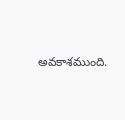అవకాశముంది.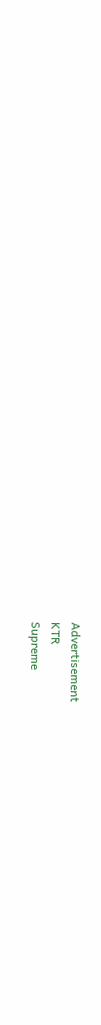Advertisement
KTR
Supreme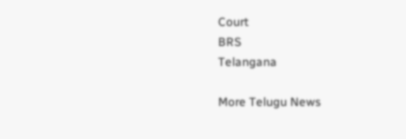Court
BRS
Telangana

More Telugu News